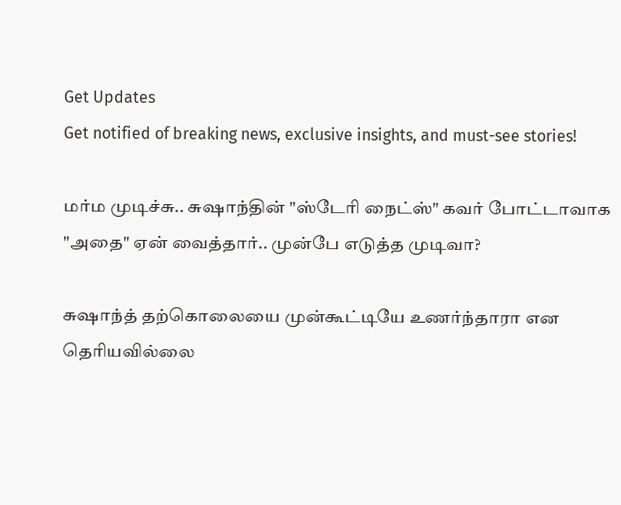Get Updates
Get notified of breaking news, exclusive insights, and must-see stories!

மர்ம முடிச்சு.. சுஷாந்தின் "ஸ்டேரி நைட்ஸ்" கவர் போட்டாவாக "அதை" ஏன் வைத்தார்.. முன்பே எடுத்த முடிவா?

சுஷாந்த் தற்கொலையை முன்கூட்டியே உணர்ந்தாரா என தெரியவில்லை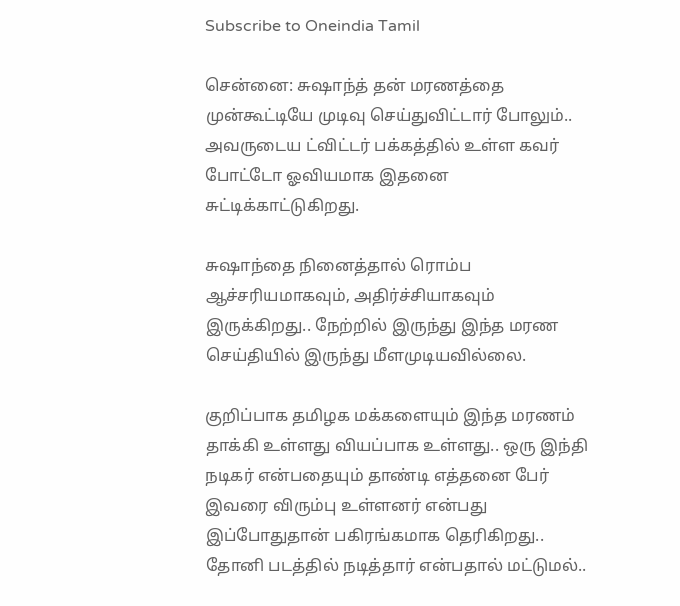Subscribe to Oneindia Tamil

சென்னை: சுஷாந்த் தன் மரணத்தை முன்கூட்டியே முடிவு செய்துவிட்டார் போலும்.. அவருடைய ட்விட்டர் பக்கத்தில் உள்ள கவர் போட்டோ ஓவியமாக இதனை சுட்டிக்காட்டுகிறது.

சுஷாந்தை நினைத்தால் ரொம்ப ஆச்சரியமாகவும், அதிர்ச்சியாகவும் இருக்கிறது.. நேற்றில் இருந்து இந்த மரண செய்தியில் இருந்து மீளமுடியவில்லை.

குறிப்பாக தமிழக மக்களையும் இந்த மரணம் தாக்கி உள்ளது வியப்பாக உள்ளது.. ஒரு இந்தி நடிகர் என்பதையும் தாண்டி எத்தனை பேர் இவரை விரும்பு உள்ளனர் என்பது இப்போதுதான் பகிரங்கமாக தெரிகிறது.. தோனி படத்தில் நடித்தார் என்பதால் மட்டுமல்..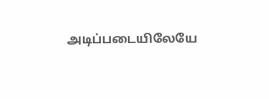அடிப்படையிலேயே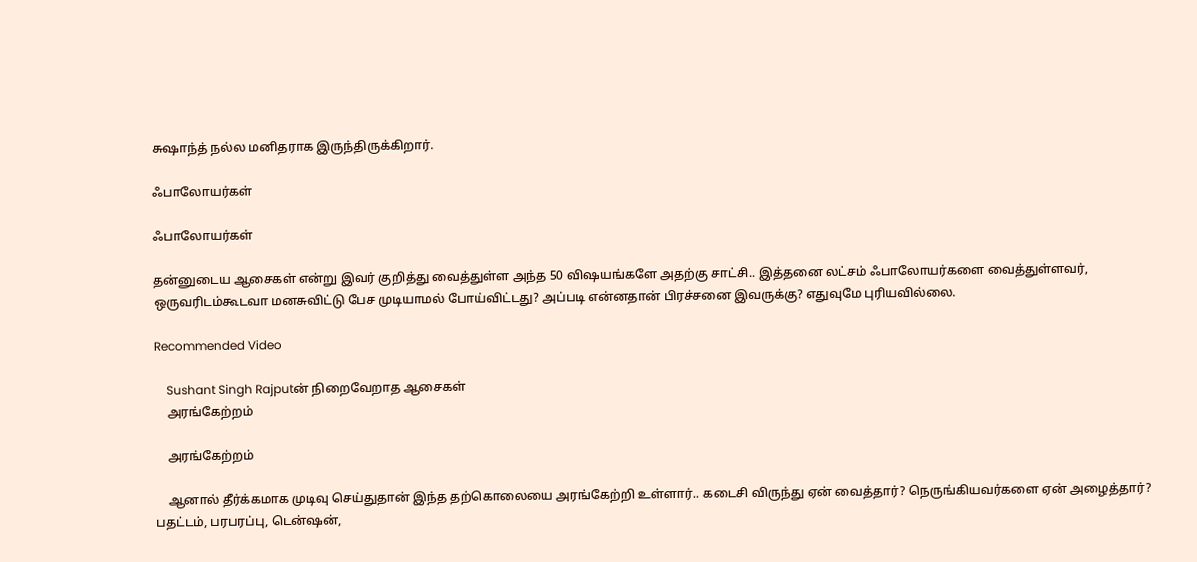சுஷாந்த் நல்ல மனிதராக இருந்திருக்கிறார்.

ஃபாலோயர்கள்

ஃபாலோயர்கள்

தன்னுடைய ஆசைகள் என்று இவர் குறித்து வைத்துள்ள அந்த 50 விஷயங்களே அதற்கு சாட்சி.. இத்தனை லட்சம் ஃபாலோயர்களை வைத்துள்ளவர், ஒருவரிடம்கூடவா மனசுவிட்டு பேச முடியாமல் போய்விட்டது? அப்படி என்னதான் பிரச்சனை இவருக்கு? எதுவுமே புரியவில்லை.

Recommended Video

    Sushant Singh Rajputன் நிறைவேறாத ஆசைகள்
    அரங்கேற்றம்

    அரங்கேற்றம்

    ஆனால் தீர்க்கமாக முடிவு செய்துதான் இந்த தற்கொலையை அரங்கேற்றி உள்ளார்.. கடைசி விருந்து ஏன் வைத்தார்? நெருங்கியவர்களை ஏன் அழைத்தார்? பதட்டம், பரபரப்பு, டென்ஷன்,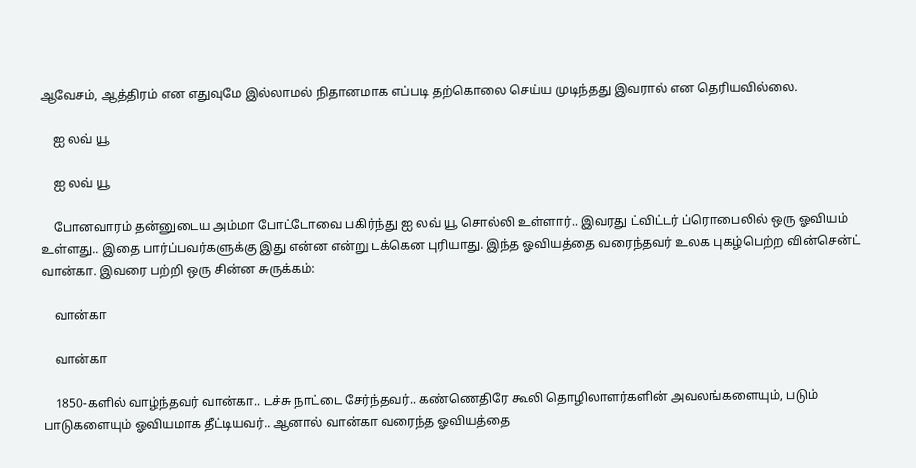ஆவேசம், ஆத்திரம் என எதுவுமே இல்லாமல் நிதானமாக எப்படி தற்கொலை செய்ய முடிந்தது இவரால் என தெரியவில்லை.

    ஐ லவ் யூ

    ஐ லவ் யூ

    போனவாரம் தன்னுடைய அம்மா போட்டோவை பகிர்ந்து ஐ லவ் யூ சொல்லி உள்ளார்.. இவரது ட்விட்டர் ப்ரொபைலில் ஒரு ஓவியம் உள்ளது.. இதை பார்ப்பவர்களுக்கு இது என்ன என்று டக்கென புரியாது. இந்த ஓவியத்தை வரைந்தவர் உலக புகழ்பெற்ற வின்சென்ட் வான்கா. இவரை பற்றி ஒரு சின்ன சுருக்கம்:

    வான்கா

    வான்கா

    1850-களில் வாழ்ந்தவர் வான்கா.. டச்சு நாட்டை சேர்ந்தவர்.. கண்ணெதிரே கூலி தொழிலாளர்களின் அவலங்களையும், படும் பாடுகளையும் ஓவியமாக தீட்டியவர்.. ஆனால் வான்கா வரைந்த ஓவியத்தை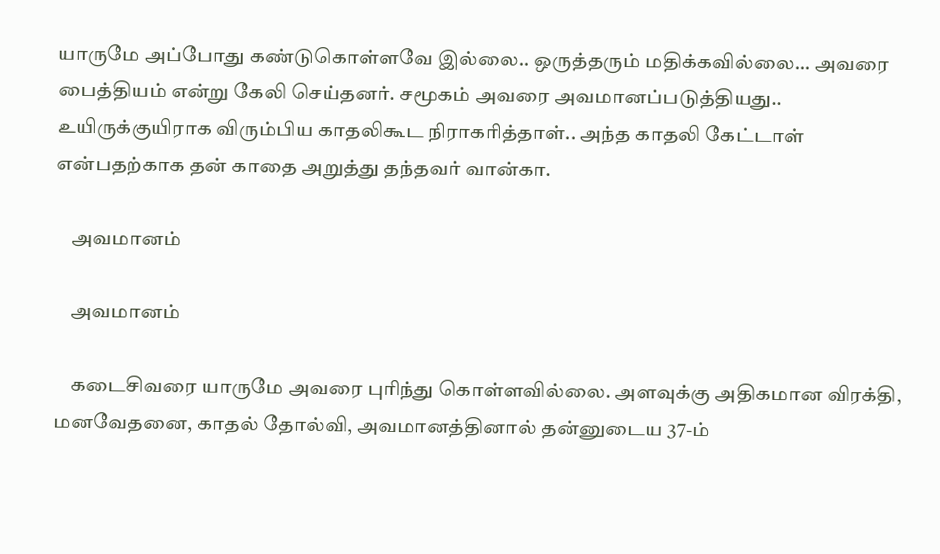யாருமே அப்போது கண்டுகொள்ளவே இல்லை.. ஒருத்தரும் மதிக்கவில்லை... அவரை பைத்தியம் என்று கேலி செய்தனர். சமூகம் அவரை அவமானப்படுத்தியது.. உயிருக்குயிராக விரும்பிய காதலிகூட நிராகரித்தாள்.. அந்த காதலி கேட்டாள் என்பதற்காக தன் காதை அறுத்து தந்தவர் வான்கா.

    அவமானம்

    அவமானம்

    கடைசிவரை யாருமே அவரை புரிந்து கொள்ளவில்லை. அளவுக்கு அதிகமான விரக்தி, மனவேதனை, காதல் தோல்வி, அவமானத்தினால் தன்னுடைய 37-ம்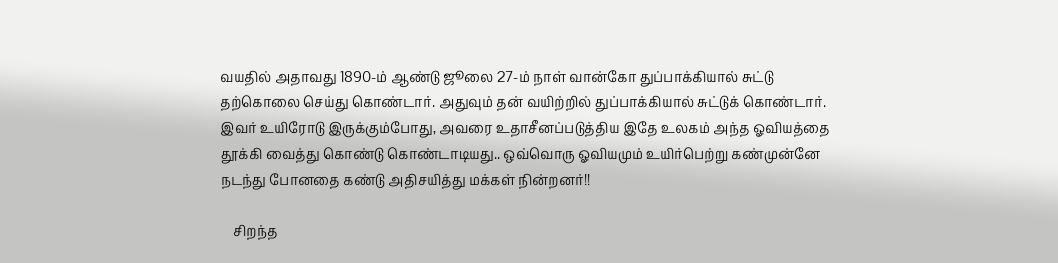வயதில் அதாவது 1890-ம் ஆண்டு ஜூலை 27-ம் நாள் வான்கோ துப்பாக்கியால் சுட்டு தற்கொலை செய்து கொண்டார். அதுவும் தன் வயிற்றில் துப்பாக்கியால் சுட்டுக் கொண்டார். இவர் உயிரோடு இருக்கும்போது, அவரை உதாசீனப்படுத்திய இதே உலகம் அந்த ஓவியத்தை தூக்கி வைத்து கொண்டு கொண்டாடியது.. ஒவ்வொரு ஓவியமும் உயிர்பெற்று கண்முன்னே நடந்து போனதை கண்டு அதிசயித்து மக்கள் நின்றனர்!!

    சிறந்த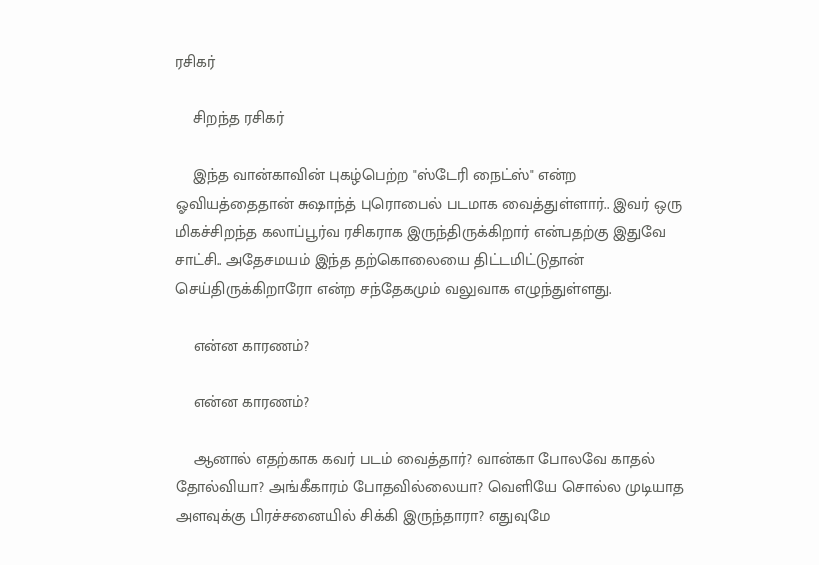ரசிகர்

    சிறந்த ரசிகர்

    இந்த வான்காவின் புகழ்பெற்ற "ஸ்டேரி நைட்ஸ்" என்ற ஓவியத்தைதான் சுஷாந்த் புரொபைல் படமாக வைத்துள்ளார்.. இவர் ஒரு மிகச்சிறந்த கலாப்பூர்வ ரசிகராக இருந்திருக்கிறார் என்பதற்கு இதுவே சாட்சி.. அதேசமயம் இந்த தற்கொலையை திட்டமிட்டுதான் செய்திருக்கிறாரோ என்ற சந்தேகமும் வலுவாக எழுந்துள்ளது.

    என்ன காரணம்?

    என்ன காரணம்?

    ஆனால் எதற்காக கவர் படம் வைத்தார்? வான்கா போலவே காதல் தோல்வியா? அங்கீகாரம் போதவில்லையா? வெளியே சொல்ல முடியாத அளவுக்கு பிரச்சனையில் சிக்கி இருந்தாரா? எதுவுமே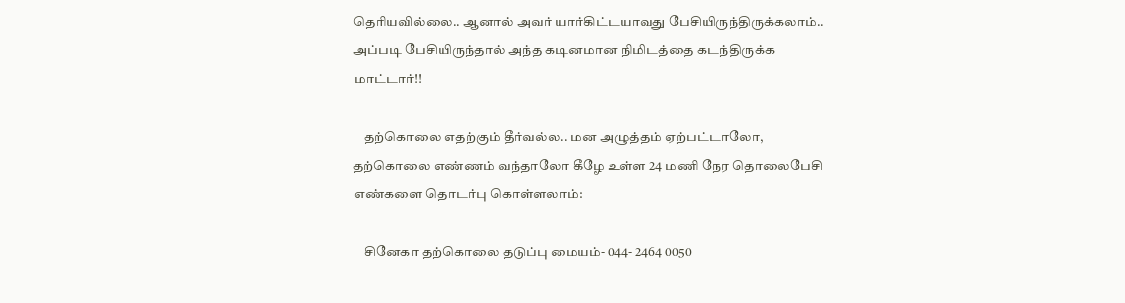தெரியவில்லை.. ஆனால் அவர் யார்கிட்டயாவது பேசியிருந்திருக்கலாம்.. அப்படி பேசியிருந்தால் அந்த கடினமான நிமிடத்தை கடந்திருக்க மாட்டார்!!

    தற்கொலை எதற்கும் தீர்வல்ல.. மன அழுத்தம் ஏற்பட்டாலோ, தற்கொலை எண்ணம் வந்தாலோ கீழே உள்ள 24 மணி நேர தொலைபேசி எண்களை தொடர்பு கொள்ளலாம்:

    சினேகா தற்கொலை தடுப்பு மையம்- 044- 2464 0050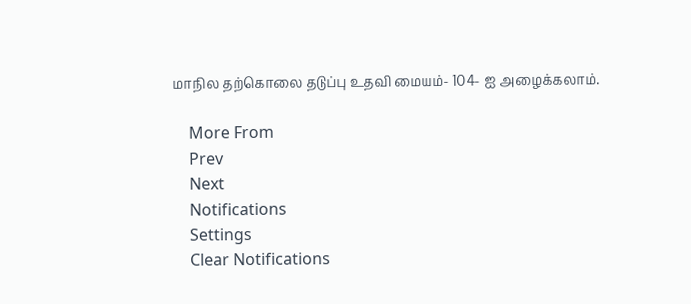மாநில தற்கொலை தடுப்பு உதவி மையம்- 104- ஐ அழைக்கலாம்.

    More From
    Prev
    Next
    Notifications
    Settings
    Clear Notifications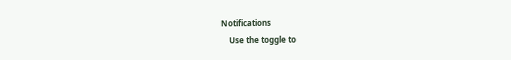Notifications
    Use the toggle to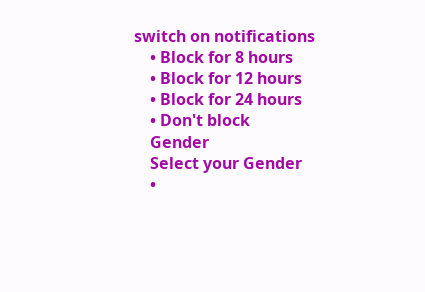switch on notifications
    • Block for 8 hours
    • Block for 12 hours
    • Block for 24 hours
    • Don't block
    Gender
    Select your Gender
    •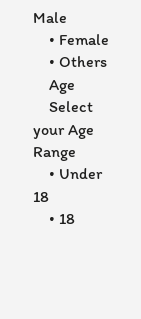Male
    • Female
    • Others
    Age
    Select your Age Range
    • Under 18
    • 18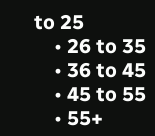to 25
    • 26 to 35
    • 36 to 45
    • 45 to 55
    • 55+